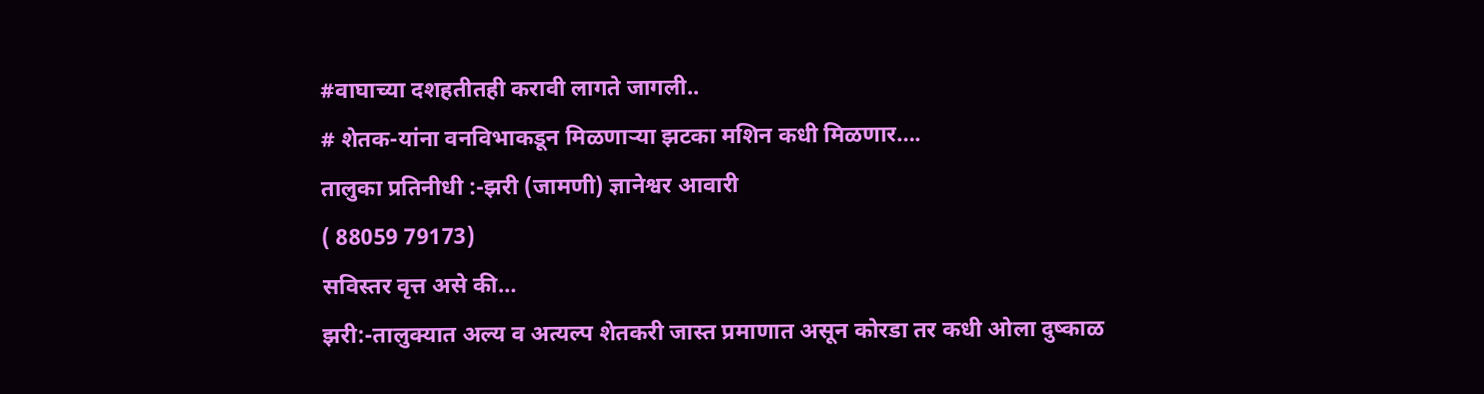#वाघाच्या दशहतीतही करावी लागते जागली..
# शेतक-यांना वनविभाकडून मिळणाऱ्या झटका मशिन कधी मिळणार….
तालुका प्रतिनीधी :-झरी (जामणी) ज्ञानेश्वर आवारी
( 88059 79173)
सविस्तर वृत्त असे की…
झरी:-तालुक्यात अल्य व अत्यल्प शेतकरी जास्त प्रमाणात असून कोरडा तर कधी ओला दुष्काळ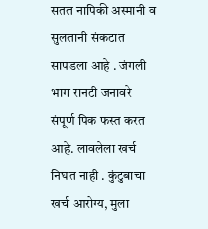सतत नापिकी अस्मानी व सुलतानी संकटात सापडला आहे . जंगली भाग रानटी जनावरे संपूर्ण पिक फस्त करत आहे. लावलेला खर्च निघत नाही . कुंटुबाचा खर्च आरोग्य, मुला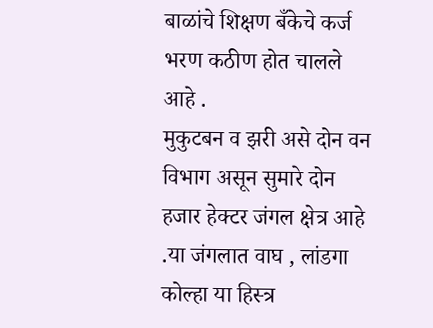बाळांचे शिक्षण बँकेचे कर्ज भरण कठीण होत चालले आहे .
मुकुटबन व झरी असे दोन वन विभाग असून सुमारे दोन हजार हेक्टर जंगल क्षेत्र आहे .या जंगलात वाघ , लांडगा कोल्हा या हिस्त्र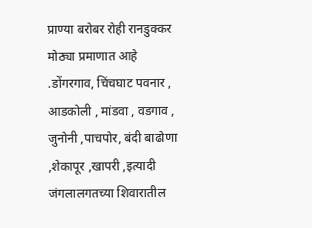प्राण्या बरोबर रोही रानडुक्कर मोठ्या प्रमाणात आहे .डोंगरगाव, चिंचघाट पवनार , आडकोली , मांडवा , वडगाव , जुनोनी ,पाचपोर, बंदी बाढोणा ,शेकापूर ,खापरी ,इत्यादी जंगलालगतच्या शिवारातील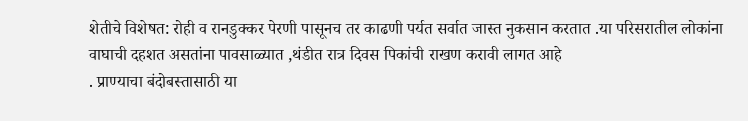शेतीचे विशेषत: रोही व रानडुक्कर पेरणी पासूनच तर काढणी पर्यत सर्वात जास्त नुकसान करतात .या परिसरातील लोकांना वाघाची दहशत असतांना पावसाळ्यात ,थंडीत रात्र दिवस पिकांची राखण करावी लागत आहे
. प्राण्याचा बंदोबस्तासाठी या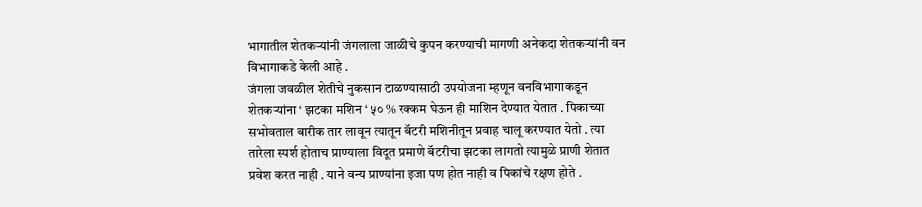भागातील शेतकऱ्यांनी जंगलाला जाळीचे कुपन करण्याची मागणी अनेकदा शेतकऱ्यांनी वन विभागाकडे केली आहे .
जंगला जवळील शेतीचे नुकसान टाळण्यासाठी उपयोजना म्हणून वनविभागाकडून शेतकऱ्यांना ‘ झटका मशिन ‘ ५० % रक्कम घेऊन ही माशिन देण्यात येतात . पिकाच्या सभोवताल बारीक तार लावून त्यातून बॅटरी मशिनीतून प्रवाह चालू करण्यात येतो . त्या तारेला स्पर्श होताच प्राण्याला विदूत प्रमाणे बॅटरीचा झटका लागतो त्यामुळे प्राणी शेतात प्रवेश करत नाही . याने वन्य प्राण्यांना इजा पण होत नाही व पिकांचे रक्षण होते .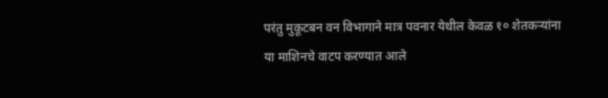परंतु मुकूटबन वन विभागाने मात्र पवनार येथील केवळ १० शेतकऱ्यांना या माशिनचे वाटप करण्यात आले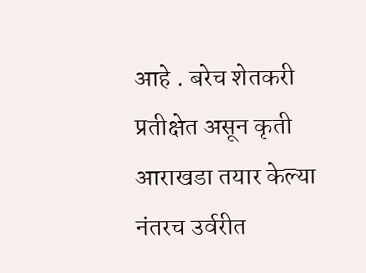आहे . बरेच शेतकरी प्रतीक्षेत असून कृती आराखडा तयार केल्या नंतरच उर्वरीत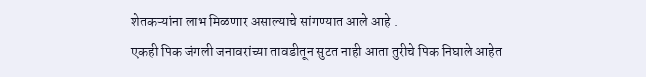शेतकऱ्यांना लाभ मिळणार असाल्याचे सांगण्यात आले आहे .
एकही पिक जंगली जनावरांच्या तावडीतून सुटत नाही आता तुरीचे पिक निघाले आहेत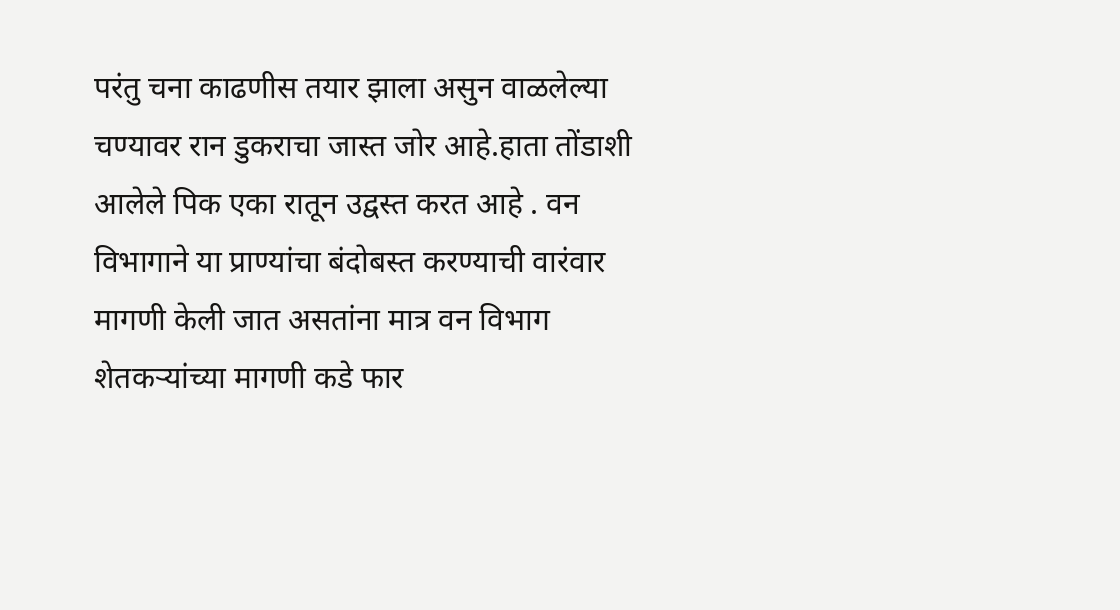परंतु चना काढणीस तयार झाला असुन वाळलेल्या चण्यावर रान डुकराचा जास्त जोर आहे.हाता तोंडाशी आलेले पिक एका रातून उद्वस्त करत आहे . वन विभागाने या प्राण्यांचा बंदोबस्त करण्याची वारंवार मागणी केली जात असतांना मात्र वन विभाग शेतकऱ्यांच्या मागणी कडे फार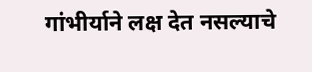गांभीर्याने लक्ष देत नसल्याचे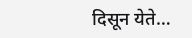दिसून येते…